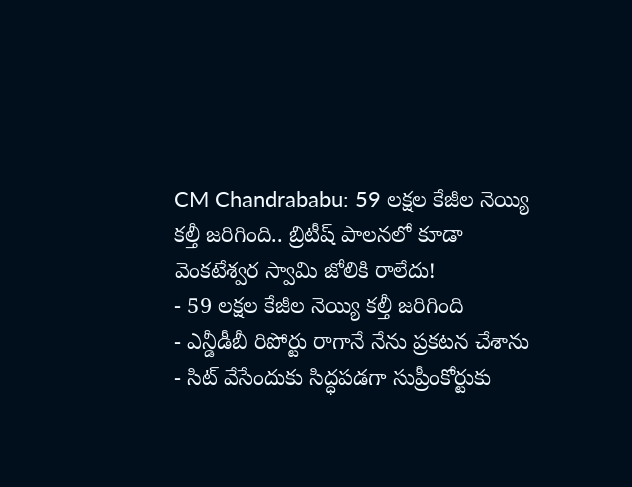CM Chandrababu: 59 లక్షల కేజీల నెయ్యి కల్తీ జరిగింది.. బ్రిటీష్ పాలనలో కూడా వెంకటేశ్వర స్వామి జోలికి రాలేదు!
- 59 లక్షల కేజీల నెయ్యి కల్తీ జరిగింది
- ఎన్డీడీబీ రిపోర్టు రాగానే నేను ప్రకటన చేశాను
- సిట్ వేసేందుకు సిద్ధపడగా సుప్రీంకోర్టుకు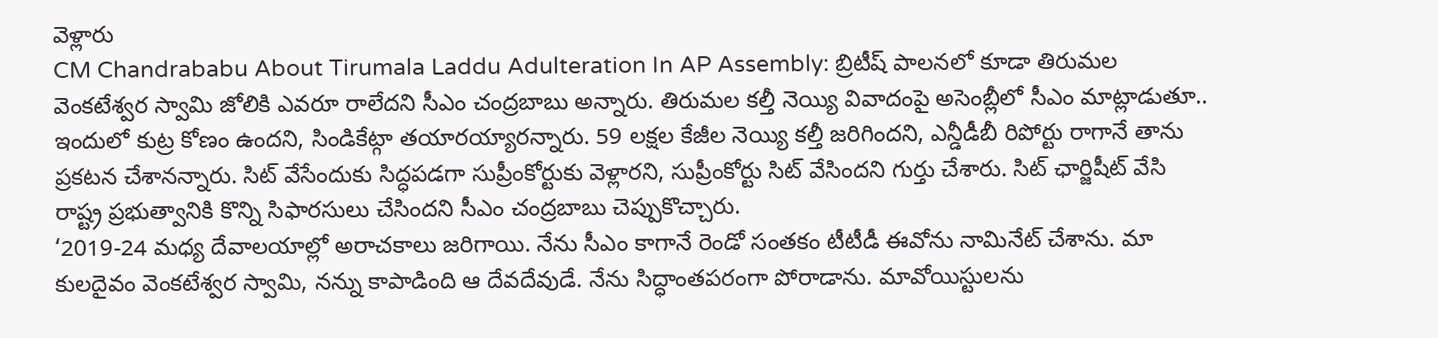వెళ్లారు
CM Chandrababu About Tirumala Laddu Adulteration In AP Assembly: బ్రిటీష్ పాలనలో కూడా తిరుమల వెంకటేశ్వర స్వామి జోలికి ఎవరూ రాలేదని సీఎం చంద్రబాబు అన్నారు. తిరుమల కల్తీ నెయ్యి వివాదంపై అసెంబ్లీలో సీఎం మాట్లాడుతూ.. ఇందులో కుట్ర కోణం ఉందని, సిండికేట్గా తయారయ్యారన్నారు. 59 లక్షల కేజీల నెయ్యి కల్తీ జరిగిందని, ఎన్డీడీబీ రిపోర్టు రాగానే తాను ప్రకటన చేశానన్నారు. సిట్ వేసేందుకు సిద్ధపడగా సుప్రీంకోర్టుకు వెళ్లారని, సుప్రీంకోర్టు సిట్ వేసిందని గుర్తు చేశారు. సిట్ ఛార్జిషీట్ వేసి రాష్ట్ర ప్రభుత్వానికి కొన్ని సిఫారసులు చేసిందని సీఎం చంద్రబాబు చెప్పుకొచ్చారు.
‘2019-24 మధ్య దేవాలయాల్లో అరాచకాలు జరిగాయి. నేను సీఎం కాగానే రెండో సంతకం టీటీడీ ఈవోను నామినేట్ చేశాను. మా కులదైవం వెంకటేశ్వర స్వామి, నన్ను కాపాడింది ఆ దేవదేవుడే. నేను సిద్ధాంతపరంగా పోరాడాను. మావోయిస్టులను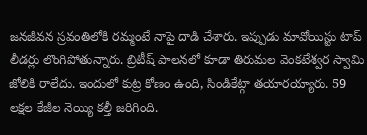జనజీవన స్రవంతిలోకి రమ్మంటే నాపై దాడి చేశారు. ఇప్పుడు మావోయిస్టు టాప్ లీడర్లు లొంగిపోతున్నారు. బ్రిటీష్ పాలనలో కూడా తిరుమల వెంకటేశ్వర స్వామి జోలికి రాలేదు. ఇందులో కుట్ర కోణం ఉంది, సిండికేట్గా తయారయ్యారు. 59 లక్షల కేజీల నెయ్యి కల్తీ జరిగింది.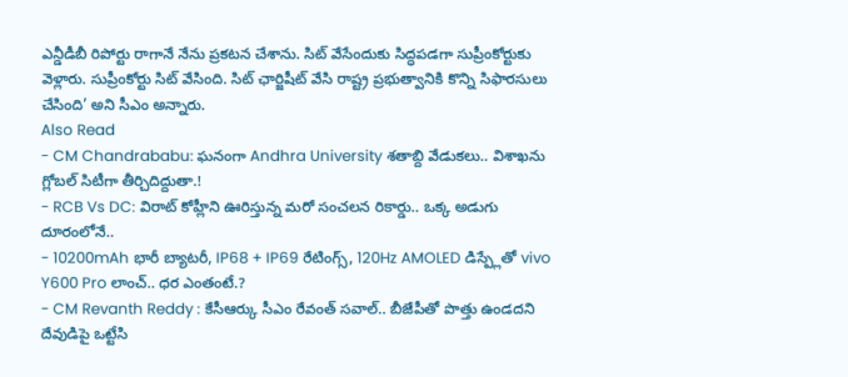ఎన్డీడీబీ రిపోర్టు రాగానే నేను ప్రకటన చేశాను. సిట్ వేసేందుకు సిద్ధపడగా సుప్రీంకోర్టుకు వెళ్లారు. సుప్రీంకోర్టు సిట్ వేసింది. సిట్ ఛార్జిషీట్ వేసి రాష్ట్ర ప్రభుత్వానికి కొన్ని సిఫారసులు చేసింది’ అని సీఎం అన్నారు.
Also Read
- CM Chandrababu: ఘనంగా Andhra University శతాబ్ది వేడుకలు.. విశాఖను గ్లోబల్ సిటీగా తీర్చిదిద్దుతా.!
- RCB Vs DC: విరాట్ కోహ్లీని ఊరిస్తున్న మరో సంచలన రికార్డు.. ఒక్క అడుగు దూరంలోనే..
- 10200mAh భారీ బ్యాటరీ, IP68 + IP69 రేటింగ్స్, 120Hz AMOLED డిస్ప్లేతో vivo Y600 Pro లాంచ్.. ధర ఎంతంటే.?
- CM Revanth Reddy : కేసీఆర్కు సీఎం రేవంత్ సవాల్.. బీజేపీతో పొత్తు ఉండదని దేవుడిపై ఒట్టేసి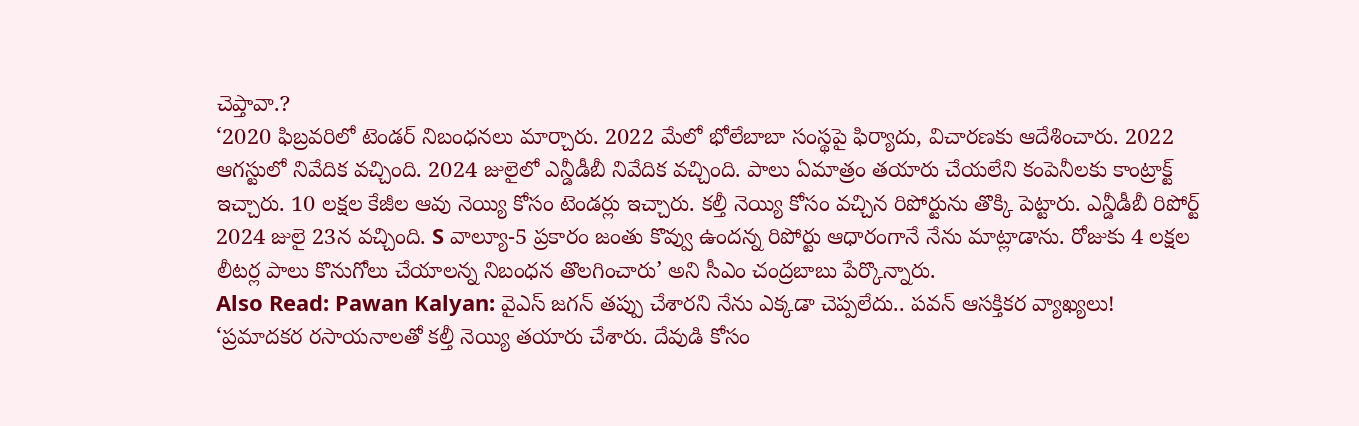చెప్తావా.?
‘2020 ఫిబ్రవరిలో టెండర్ నిబంధనలు మార్చారు. 2022 మేలో భోలేబాబా సంస్థపై ఫిర్యాదు, విచారణకు ఆదేశించారు. 2022 ఆగస్టులో నివేదిక వచ్చింది. 2024 జులైలో ఎన్డీడీబీ నివేదిక వచ్చింది. పాలు ఏమాత్రం తయారు చేయలేని కంపెనీలకు కాంట్రాక్ట్ ఇచ్చారు. 10 లక్షల కేజీల ఆవు నెయ్యి కోసం టెండర్లు ఇచ్చారు. కల్తీ నెయ్యి కోసం వచ్చిన రిపోర్టును తొక్కి పెట్టారు. ఎన్డీడీబీ రిపోర్ట్ 2024 జులై 23న వచ్చింది. S వాల్యూ-5 ప్రకారం జంతు కొవ్వు ఉందన్న రిపోర్టు ఆధారంగానే నేను మాట్లాడాను. రోజుకు 4 లక్షల లీటర్ల పాలు కొనుగోలు చేయాలన్న నిబంధన తొలగించారు’ అని సీఎం చంద్రబాబు పేర్కొన్నారు.
Also Read: Pawan Kalyan: వైఎస్ జగన్ తప్పు చేశారని నేను ఎక్కడా చెప్పలేదు.. పవన్ ఆసక్తికర వ్యాఖ్యలు!
‘ప్రమాదకర రసాయనాలతో కల్తీ నెయ్యి తయారు చేశారు. దేవుడి కోసం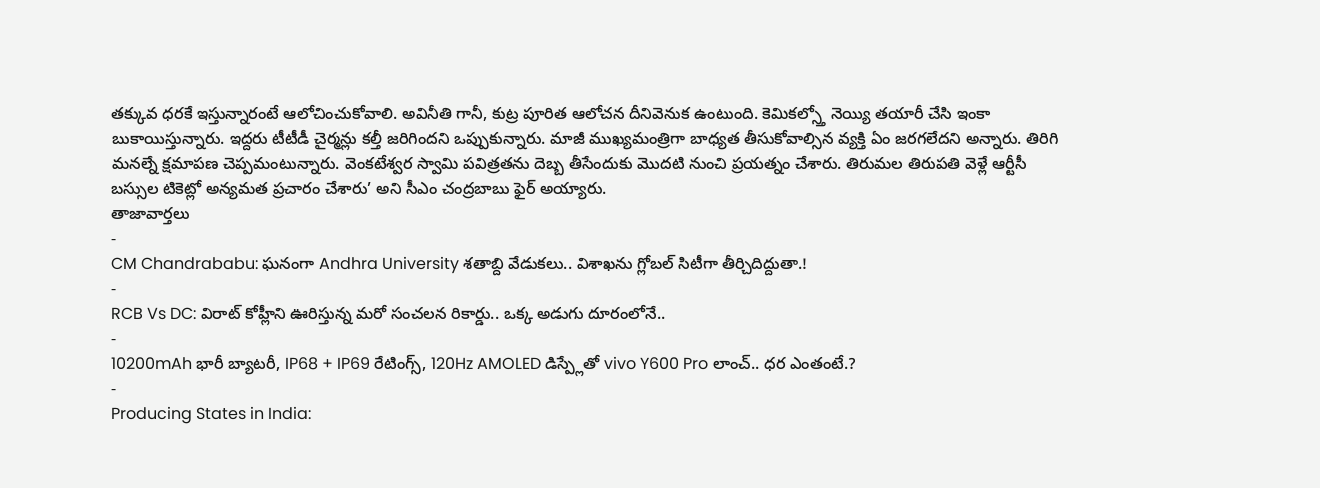తక్కువ ధరకే ఇస్తున్నారంటే ఆలోచించుకోవాలి. అవినీతి గానీ, కుట్ర పూరిత ఆలోచన దీనివెనుక ఉంటుంది. కెమికల్స్తో నెయ్యి తయారీ చేసి ఇంకా బుకాయిస్తున్నారు. ఇద్దరు టీటీడీ చైర్మన్లు కల్తీ జరిగిందని ఒప్పుకున్నారు. మాజీ ముఖ్యమంత్రిగా బాధ్యత తీసుకోవాల్సిన వ్యక్తి ఏం జరగలేదని అన్నారు. తిరిగి మనల్నే క్షమాపణ చెప్పమంటున్నారు. వెంకటేశ్వర స్వామి పవిత్రతను దెబ్బ తీసేందుకు మొదటి నుంచి ప్రయత్నం చేశారు. తిరుమల తిరుపతి వెళ్లే ఆర్టీసీ బస్సుల టికెట్లో అన్యమత ప్రచారం చేశారు’ అని సీఎం చంద్రబాబు ఫైర్ అయ్యారు.
తాజావార్తలు
-
CM Chandrababu: ఘనంగా Andhra University శతాబ్ది వేడుకలు.. విశాఖను గ్లోబల్ సిటీగా తీర్చిదిద్దుతా.!
-
RCB Vs DC: విరాట్ కోహ్లీని ఊరిస్తున్న మరో సంచలన రికార్డు.. ఒక్క అడుగు దూరంలోనే..
-
10200mAh భారీ బ్యాటరీ, IP68 + IP69 రేటింగ్స్, 120Hz AMOLED డిస్ప్లేతో vivo Y600 Pro లాంచ్.. ధర ఎంతంటే.?
-
Producing States in India: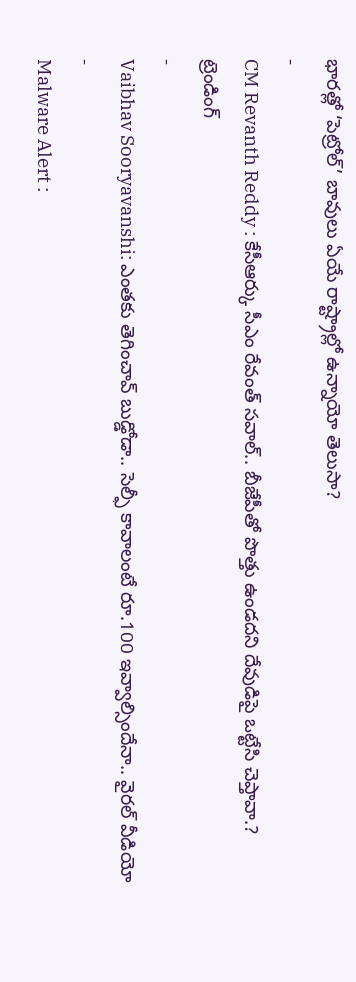భారత్లో ‘పెట్రోల్’ బావులు ఏయే రాష్ట్రాల్లో ఉన్నాయో తెలుసా?
-
CM Revanth Reddy : కేసీఆర్కు సీఎం రేవంత్ సవాల్.. బీజేపీతో పొత్తు ఉండదని దేవుడిపై ఒట్టేసి చెప్తావా.?
ట్రెండింగ్
-
Vaibhav Sooryavanshi: ఎంతకు తెగించావ్ బుడ్డోడా.. సెల్ఫీ కావాలంటే రూ.100 ఇవ్వాల్సిందేనా.. వైరల్ వీడియో
-
Malware Alert :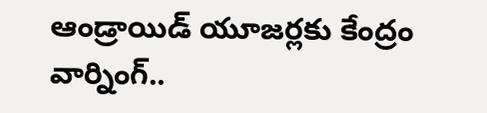ఆండ్రాయిడ్ యూజర్లకు కేంద్రం వార్నింగ్..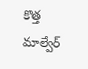కొత్త మాల్వేర్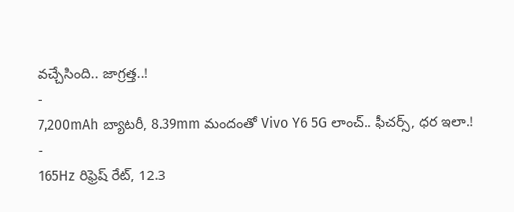వచ్చేసింది.. జాగ్రత్త..!
-
7,200mAh బ్యాటరీ, 8.39mm మందంతో Vivo Y6 5G లాంచ్.. ఫీచర్స్, ధర ఇలా.!
-
165Hz రిఫ్రెష్ రేట్, 12.3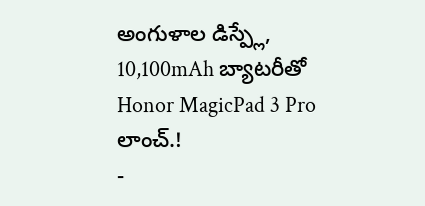అంగుళాల డిస్ప్లే, 10,100mAh బ్యాటరీతో Honor MagicPad 3 Pro లాంచ్.!
-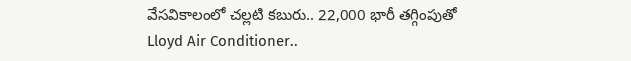వేసవికాలంలో చల్లటి కబురు.. 22,000 భారీ తగ్గింపుతో Lloyd Air Conditioner..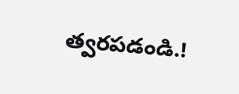త్వరపడండి.!